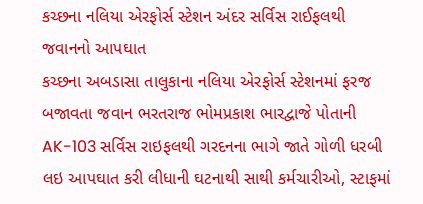કચ્છના નલિયા એરફોર્સ સ્ટેશન અંદર સર્વિસ રાઈફલથી જવાનનો આપઘાત
કચ્છના અબડાસા તાલુકાના નલિયા એરફોર્સ સ્ટેશનમાં ફરજ બજાવતા જવાન ભરતરાજ ભોમપ્રકાશ ભારદ્વાજે પોતાની AK-103 સર્વિસ રાઇફલથી ગરદનના ભાગે જાતે ગોળી ધરબી લઇ આપઘાત કરી લીધાની ઘટનાથી સાથી કર્મચારીઓ, સ્ટાફમાં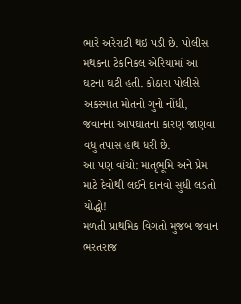ભારે અરેરાટી થઇ પડી છે. પોલીસ મથકના ટેકનિકલ એરિયામાં આ ઘટના ઘટી હતી. કોઠારા પોલીસે અકસ્માત મોતનો ગુનો નોંધી, જવાનના આપઘાતના કારણ જાણવા વધુ તપાસ હાથ ધરી છે.
આ પણ વાંચો: માતૃભૂમિ અને પ્રેમ માટે દેવોથી લઈને દાનવો સુધી લડતો યોદ્ધો!
મળતી પ્રાથમિક વિગતો મુજબ જવાન ભરતરાજ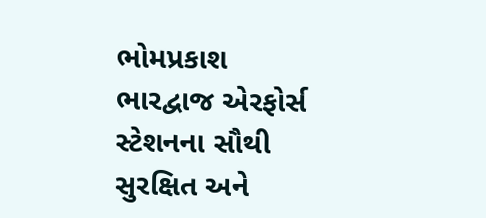ભોમપ્રકાશ ભારદ્વાજ એરફોર્સ સ્ટેશનના સૌથી સુરક્ષિત અને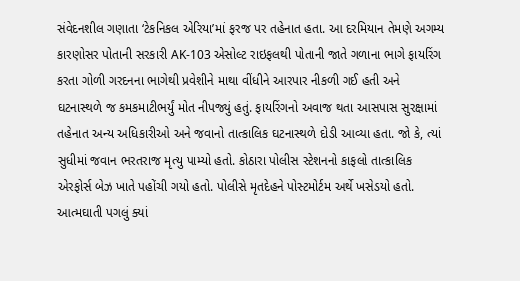સંવેદનશીલ ગણાતા ‘ટેકનિકલ એરિયા’માં ફરજ પર તહેનાત હતા. આ દરમિયાન તેમણે અગમ્ય કારણોસર પોતાની સરકારી AK-103 એસોલ્ટ રાઇફલથી પોતાની જાતે ગળાના ભાગે ફાયરિંગ કરતા ગોળી ગરદનના ભાગેથી પ્રવેશીને માથા વીંધીને આરપાર નીકળી ગઈ હતી અને ઘટનાસ્થળે જ કમકમાટીભર્યું મોત નીપજ્યું હતું. ફાયરિંગનો અવાજ થતા આસપાસ સુરક્ષામાં તહેનાત અન્ય અધિકારીઓ અને જવાનો તાત્કાલિક ઘટનાસ્થળે દોડી આવ્યા હતા. જો કે, ત્યાં સુધીમાં જવાન ભરતરાજ મૃત્યુ પામ્યો હતો. કોઠારા પોલીસ સ્ટેશનનો કાફલો તાત્કાલિક એરફોર્સ બેઝ ખાતે પહોંચી ગયો હતો. પોલીસે મૃતદેહને પોસ્ટમોર્ટમ અર્થે ખસેડયો હતો. આત્મઘાતી પગલું ક્યાં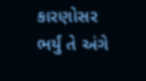કારણોસર ભર્યું તે અંગે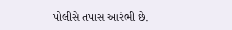પોલીસે તપાસ આરંભી છે.